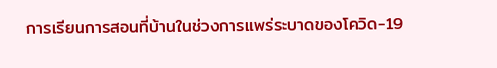การเรียนการสอนที่บ้านในช่วงการแพร่ระบาดของโควิด-19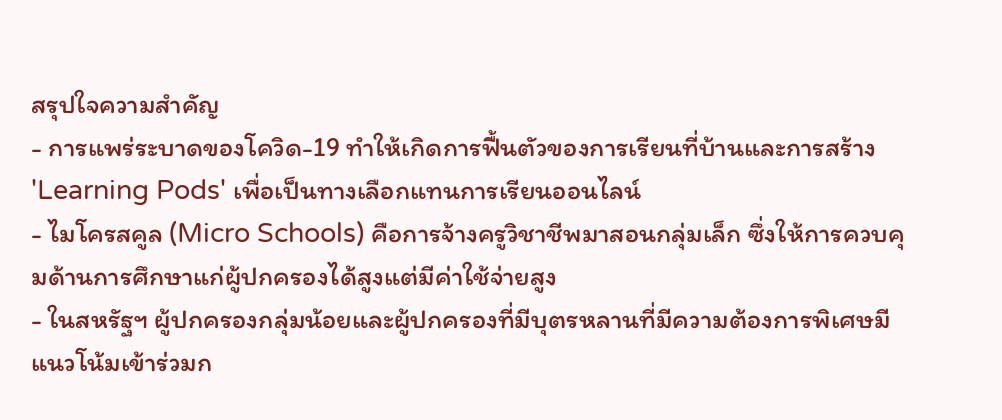สรุปใจความสำคัญ
- การแพร่ระบาดของโควิด-19 ทำให้เกิดการฟื้นตัวของการเรียนที่บ้านและการสร้าง 'Learning Pods' เพื่อเป็นทางเลือกแทนการเรียนออนไลน์
- ไมโครสคูล (Micro Schools) คือการจ้างครูวิชาชีพมาสอนกลุ่มเล็ก ซึ่งให้การควบคุมด้านการศึกษาแก่ผู้ปกครองได้สูงแต่มีค่าใช้จ่ายสูง
- ในสหรัฐฯ ผู้ปกครองกลุ่มน้อยและผู้ปกครองที่มีบุตรหลานที่มีความต้องการพิเศษมีแนวโน้มเข้าร่วมก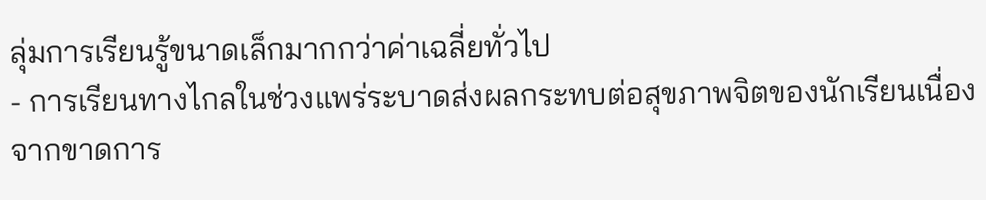ลุ่มการเรียนรู้ขนาดเล็กมากกว่าค่าเฉลี่ยทั่วไป
- การเรียนทางไกลในช่วงแพร่ระบาดส่งผลกระทบต่อสุขภาพจิตของนักเรียนเนื่องจากขาดการ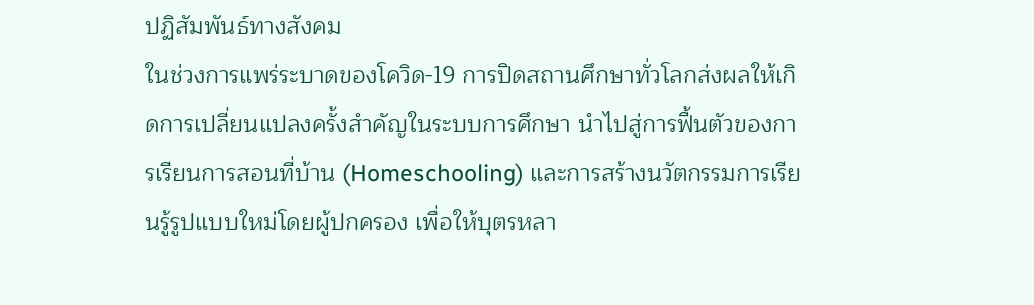ปฏิสัมพันธ์ทางสังคม
ในช่วงการแพร่ระบาดของโควิด-19 การปิดสถานศึกษาทั่วโลกส่งผลให้เกิดการเปลี่ยนแปลงครั้งสำคัญในระบบการศึกษา นำไปสู่การฟื้นตัวของการเรียนการสอนที่บ้าน (Homeschooling) และการสร้างนวัตกรรมการเรียนรู้รูปแบบใหม่โดยผู้ปกครอง เพื่อให้บุตรหลา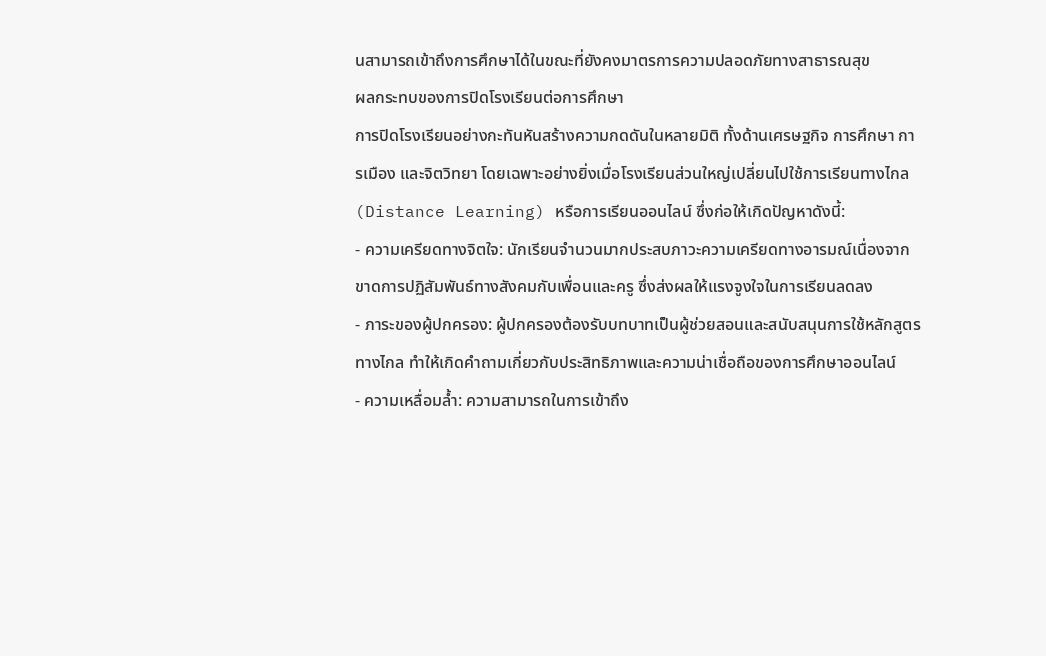นสามารถเข้าถึงการศึกษาได้ในขณะที่ยังคงมาตรการความปลอดภัยทางสาธารณสุข
ผลกระทบของการปิดโรงเรียนต่อการศึกษา
การปิดโรงเรียนอย่างกะทันหันสร้างความกดดันในหลายมิติ ทั้งด้านเศรษฐกิจ การศึกษา การเมือง และจิตวิทยา โดยเฉพาะอย่างยิ่งเมื่อโรงเรียนส่วนใหญ่เปลี่ยนไปใช้การเรียนทางไกล (Distance Learning) หรือการเรียนออนไลน์ ซึ่งก่อให้เกิดปัญหาดังนี้:
- ความเครียดทางจิตใจ: นักเรียนจำนวนมากประสบภาวะความเครียดทางอารมณ์เนื่องจากขาดการปฏิสัมพันธ์ทางสังคมกับเพื่อนและครู ซึ่งส่งผลให้แรงจูงใจในการเรียนลดลง
- ภาระของผู้ปกครอง: ผู้ปกครองต้องรับบทบาทเป็นผู้ช่วยสอนและสนับสนุนการใช้หลักสูตรทางไกล ทำให้เกิดคำถามเกี่ยวกับประสิทธิภาพและความน่าเชื่อถือของการศึกษาออนไลน์
- ความเหลื่อมล้ำ: ความสามารถในการเข้าถึง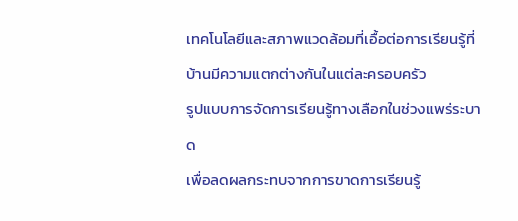เทคโนโลยีและสภาพแวดล้อมที่เอื้อต่อการเรียนรู้ที่บ้านมีความแตกต่างกันในแต่ละครอบครัว
รูปแบบการจัดการเรียนรู้ทางเลือกในช่วงแพร่ระบาด
เพื่อลดผลกระทบจากการขาดการเรียนรู้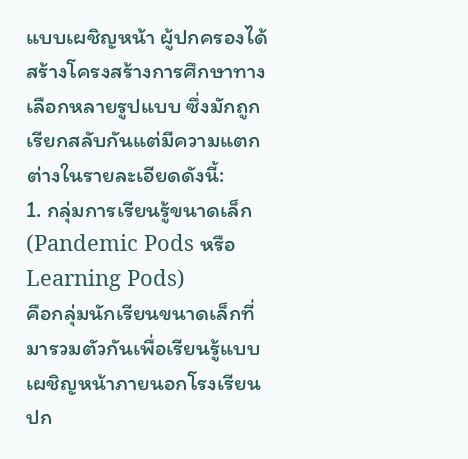แบบเผชิญหน้า ผู้ปกครองได้สร้างโครงสร้างการศึกษาทางเลือกหลายรูปแบบ ซึ่งมักถูกเรียกสลับกันแต่มีความแตกต่างในรายละเอียดดังนี้:
1. กลุ่มการเรียนรู้ขนาดเล็ก (Pandemic Pods หรือ Learning Pods)
คือกลุ่มนักเรียนขนาดเล็กที่มารวมตัวกันเพื่อเรียนรู้แบบเผชิญหน้าภายนอกโรงเรียนปก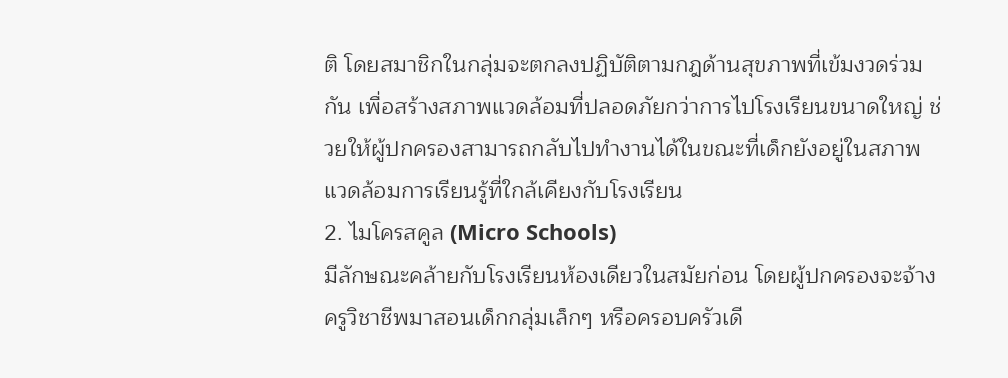ติ โดยสมาชิกในกลุ่มจะตกลงปฏิบัติตามกฎด้านสุขภาพที่เข้มงวดร่วมกัน เพื่อสร้างสภาพแวดล้อมที่ปลอดภัยกว่าการไปโรงเรียนขนาดใหญ่ ช่วยให้ผู้ปกครองสามารถกลับไปทำงานได้ในขณะที่เด็กยังอยู่ในสภาพแวดล้อมการเรียนรู้ที่ใกล้เคียงกับโรงเรียน
2. ไมโครสคูล (Micro Schools)
มีลักษณะคล้ายกับโรงเรียนห้องเดียวในสมัยก่อน โดยผู้ปกครองจะจ้างครูวิชาชีพมาสอนเด็กกลุ่มเล็กๆ หรือครอบครัวเดี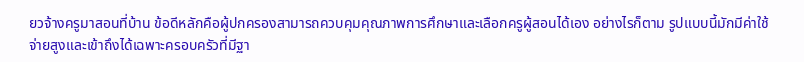ยวจ้างครูมาสอนที่บ้าน ข้อดีหลักคือผู้ปกครองสามารถควบคุมคุณภาพการศึกษาและเลือกครูผู้สอนได้เอง อย่างไรก็ตาม รูปแบบนี้มักมีค่าใช้จ่ายสูงและเข้าถึงได้เฉพาะครอบครัวที่มีฐา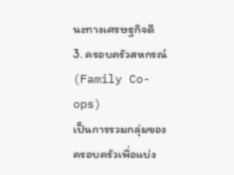นะทางเศรษฐกิจดี
3. ครอบครัวสหกรณ์ (Family Co-ops)
เป็นการรวมกลุ่มของครอบครัวเพื่อแบ่ง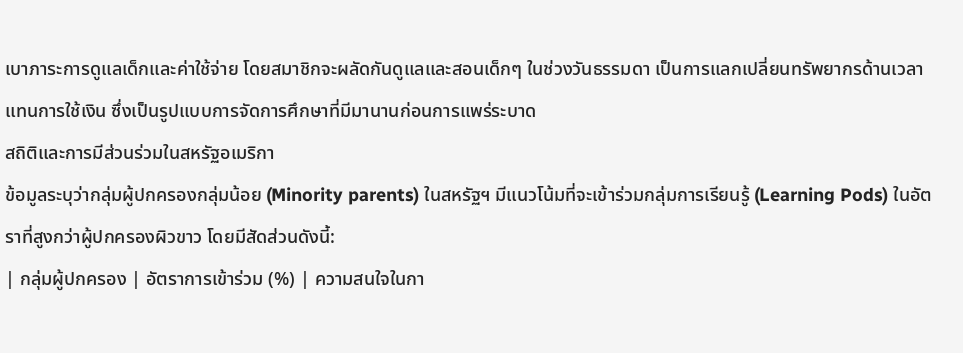เบาภาระการดูแลเด็กและค่าใช้จ่าย โดยสมาชิกจะผลัดกันดูแลและสอนเด็กๆ ในช่วงวันธรรมดา เป็นการแลกเปลี่ยนทรัพยากรด้านเวลาแทนการใช้เงิน ซึ่งเป็นรูปแบบการจัดการศึกษาที่มีมานานก่อนการแพร่ระบาด
สถิติและการมีส่วนร่วมในสหรัฐอเมริกา
ข้อมูลระบุว่ากลุ่มผู้ปกครองกลุ่มน้อย (Minority parents) ในสหรัฐฯ มีแนวโน้มที่จะเข้าร่วมกลุ่มการเรียนรู้ (Learning Pods) ในอัตราที่สูงกว่าผู้ปกครองผิวขาว โดยมีสัดส่วนดังนี้:
| กลุ่มผู้ปกครอง | อัตราการเข้าร่วม (%) | ความสนใจในกา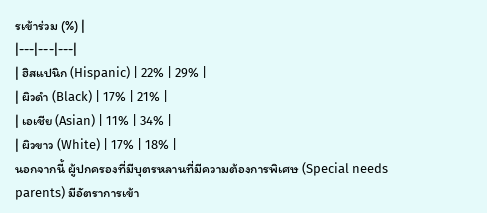รเข้าร่วม (%) |
|---|---|---|
| ฮิสแปนิก (Hispanic) | 22% | 29% |
| ผิวดำ (Black) | 17% | 21% |
| เอเชีย (Asian) | 11% | 34% |
| ผิวขาว (White) | 17% | 18% |
นอกจากนี้ ผู้ปกครองที่มีบุตรหลานที่มีความต้องการพิเศษ (Special needs parents) มีอัตราการเข้า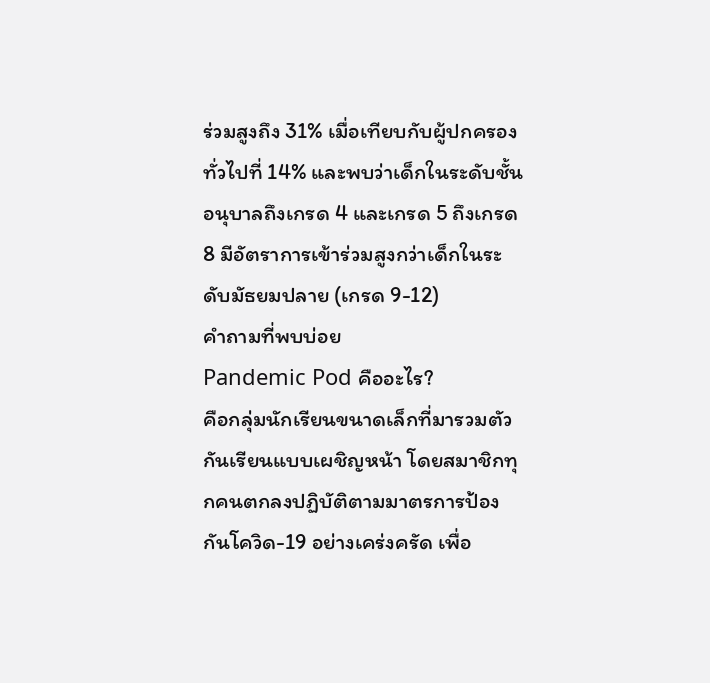ร่วมสูงถึง 31% เมื่อเทียบกับผู้ปกครองทั่วไปที่ 14% และพบว่าเด็กในระดับชั้นอนุบาลถึงเกรด 4 และเกรด 5 ถึงเกรด 8 มีอัตราการเข้าร่วมสูงกว่าเด็กในระดับมัธยมปลาย (เกรด 9-12)
คำถามที่พบบ่อย
Pandemic Pod คืออะไร?
คือกลุ่มนักเรียนขนาดเล็กที่มารวมตัวกันเรียนแบบเผชิญหน้า โดยสมาชิกทุกคนตกลงปฏิบัติตามมาตรการป้องกันโควิด-19 อย่างเคร่งครัด เพื่อ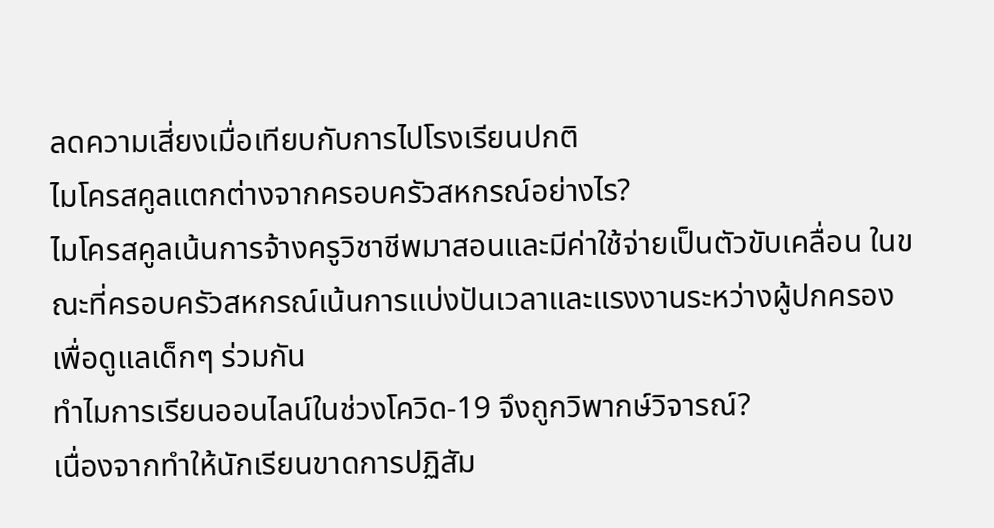ลดความเสี่ยงเมื่อเทียบกับการไปโรงเรียนปกติ
ไมโครสคูลแตกต่างจากครอบครัวสหกรณ์อย่างไร?
ไมโครสคูลเน้นการจ้างครูวิชาชีพมาสอนและมีค่าใช้จ่ายเป็นตัวขับเคลื่อน ในขณะที่ครอบครัวสหกรณ์เน้นการแบ่งปันเวลาและแรงงานระหว่างผู้ปกครองเพื่อดูแลเด็กๆ ร่วมกัน
ทำไมการเรียนออนไลน์ในช่วงโควิด-19 จึงถูกวิพากษ์วิจารณ์?
เนื่องจากทำให้นักเรียนขาดการปฏิสัม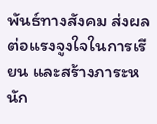พันธ์ทางสังคม ส่งผลต่อแรงจูงใจในการเรียน และสร้างภาระหนัก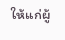ให้แก่ผู้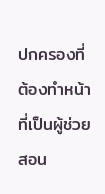ปกครองที่ต้องทำหน้าที่เป็นผู้ช่วยสอน